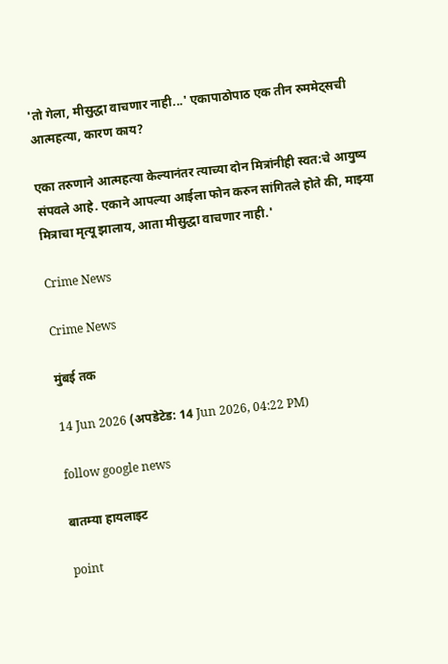'तो गेला, मीसुद्धा वाचणार नाही...' एकापाठोपाठ एक तीन रुममेट्सची आत्महत्या, कारण काय?

एका तरुणाने आत्महत्या केल्यानंतर त्याच्या दोन मित्रांनीही स्वत:चे आयुष्य संपवले आहे. एकाने आपल्या आईला फोन करुन सांगितले होते की, माझ्या मित्राचा मृत्यू झालाय, आता मीसुद्धा वाचणार नाही.'

Crime News

Crime News

मुंबई तक

14 Jun 2026 (अपडेटेड: 14 Jun 2026, 04:22 PM)

follow google news

बातम्या हायलाइट

point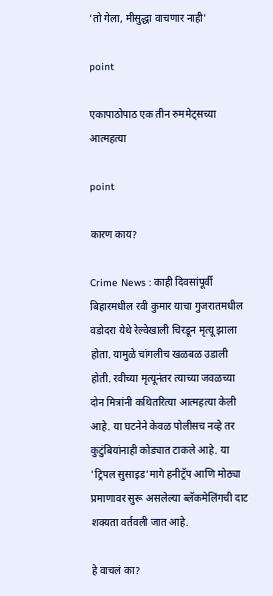'तो गेला, मीसुद्धा वाचणार नाही'

point

एकापाठोपाठ एक तीन रुममेट्सच्या आत्महत्या

point

कारण काय?

Crime News : काही दिवसांपूर्वी बिहारमधील रवी कुमार याचा गुजरातमधील वडोदरा येथे रेल्वेखाली चिरडून मृत्यू झाला होता. यामुळे चांगलीच खळबळ उडाली होती. रवीच्या मृत्यूनंतर त्याच्या जवळच्या दोन मित्रांनी कथितरित्या आत्महत्या केली आहे. या घटनेने केवळ पोलीसच नव्हे तर कुटुंबियांनाही कोड्यात टाकले आहे. या 'ट्रिपल सुसाइड'मागे हनीट्रॅप आणि मोठ्या प्रमाणावर सुरू असलेल्या ब्लॅकमेलिंगची दाट शक्यता वर्तवली जात आहे.

हे वाचलं का?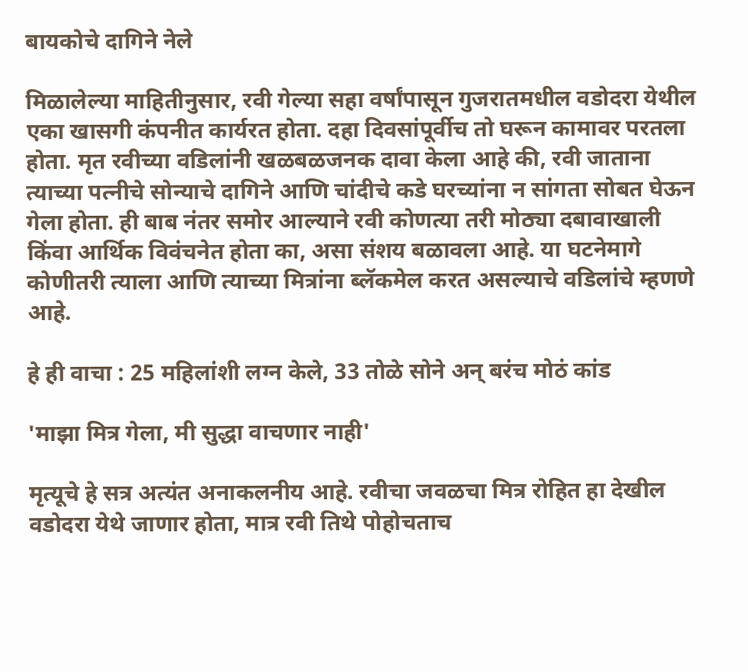बायकोचे दागिने नेले

मिळालेल्या माहितीनुसार, रवी गेल्या सहा वर्षांपासून गुजरातमधील वडोदरा येथील एका खासगी कंपनीत कार्यरत होता. दहा दिवसांपूर्वीच तो घरून कामावर परतला होता. मृत रवीच्या वडिलांनी खळबळजनक दावा केला आहे की, रवी जाताना त्याच्या पत्नीचे सोन्याचे दागिने आणि चांदीचे कडे घरच्यांना न सांगता सोबत घेऊन गेला होता. ही बाब नंतर समोर आल्याने रवी कोणत्या तरी मोठ्या दबावाखाली किंवा आर्थिक विवंचनेत होता का, असा संशय बळावला आहे. या घटनेमागे कोणीतरी त्याला आणि त्याच्या मित्रांना ब्लॅकमेल करत असल्याचे वडिलांचे म्हणणे आहे.

हे ही वाचा : 25 महिलांशी लग्न केले, 33 तोळे सोने अन् बरंच मोठं कांड

'माझा मित्र गेला, मी सुद्धा वाचणार नाही'

मृत्यूचे हे सत्र अत्यंत अनाकलनीय आहे. रवीचा जवळचा मित्र रोहित हा देखील वडोदरा येथे जाणार होता, मात्र रवी तिथे पोहोचताच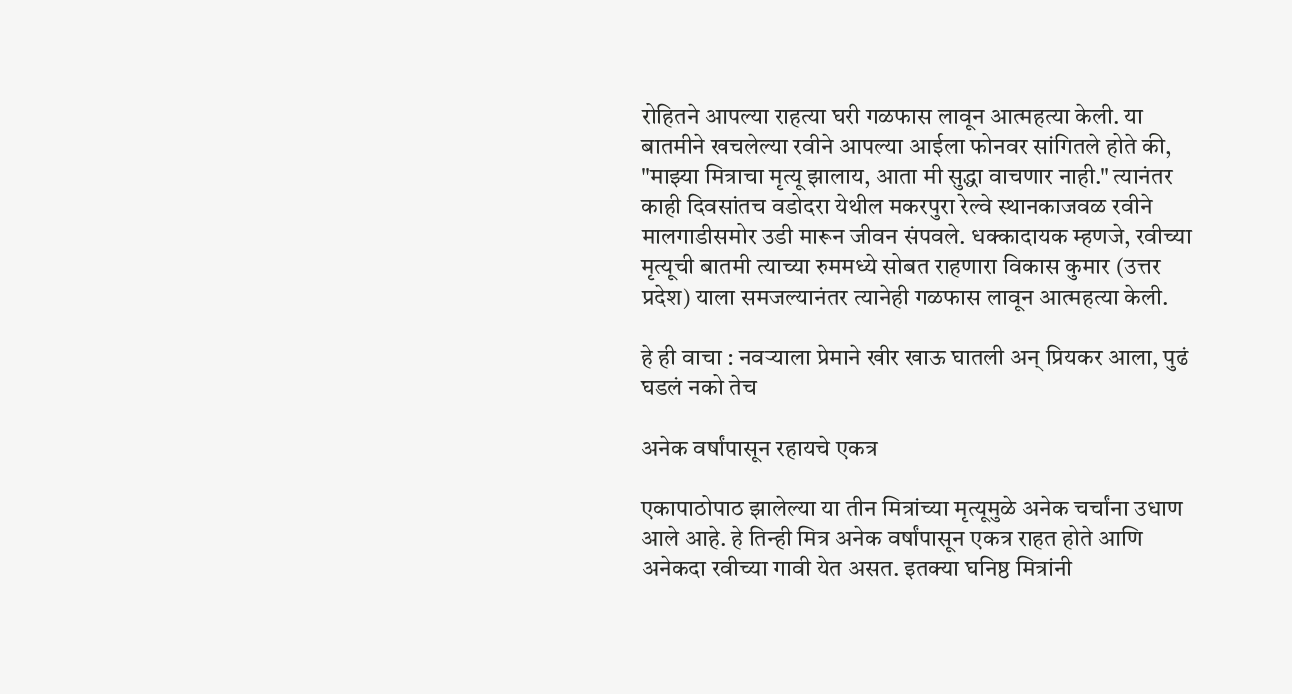रोहितने आपल्या राहत्या घरी गळफास लावून आत्महत्या केली. या बातमीने खचलेल्या रवीने आपल्या आईला फोनवर सांगितले होते की, "माझ्या मित्राचा मृत्यू झालाय, आता मी सुद्धा वाचणार नाही." त्यानंतर काही दिवसांतच वडोदरा येथील मकरपुरा रेल्वे स्थानकाजवळ रवीने मालगाडीसमोर उडी मारून जीवन संपवले. धक्कादायक म्हणजे, रवीच्या मृत्यूची बातमी त्याच्या रुममध्ये सोबत राहणारा विकास कुमार (उत्तर प्रदेश) याला समजल्यानंतर त्यानेही गळफास लावून आत्महत्या केली.

हे ही वाचा : नवऱ्याला प्रेमाने खीर खाऊ घातली अन् प्रियकर आला, पुढं घडलं नको तेच

अनेक वर्षांपासून रहायचे एकत्र

एकापाठोपाठ झालेल्या या तीन मित्रांच्या मृत्यूमुळे अनेक चर्चांना उधाण आले आहे. हे तिन्ही मित्र अनेक वर्षांपासून एकत्र राहत होते आणि अनेकदा रवीच्या गावी येत असत. इतक्या घनिष्ठ मित्रांनी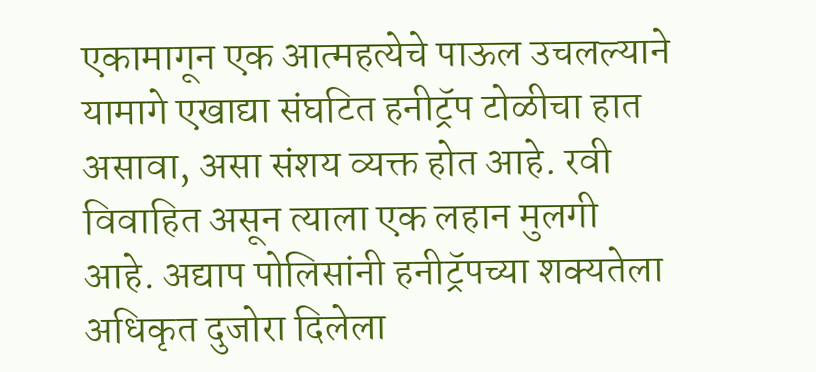एकामागून एक आत्महत्येचे पाऊल उचलल्याने यामागे एखाद्या संघटित हनीट्रॅप टोळीचा हात असावा, असा संशय व्यक्त होत आहे. रवी विवाहित असून त्याला एक लहान मुलगी आहे. अद्याप पोलिसांनी हनीट्रॅपच्या शक्यतेला अधिकृत दुजोरा दिलेला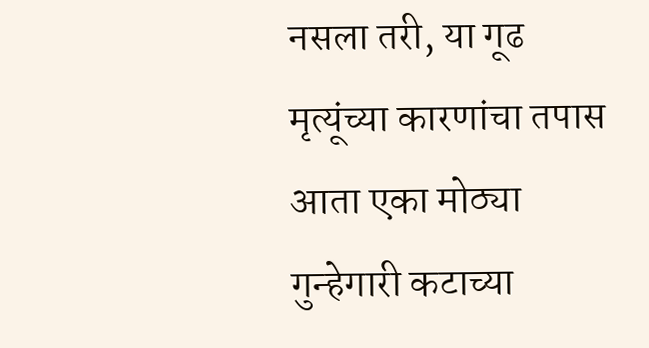नसला तरी, या गूढ मृत्यूंच्या कारणांचा तपास आता एका मोठ्या गुन्हेगारी कटाच्या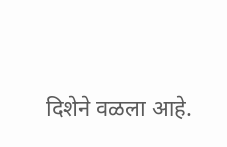दिशेने वळला आहे.